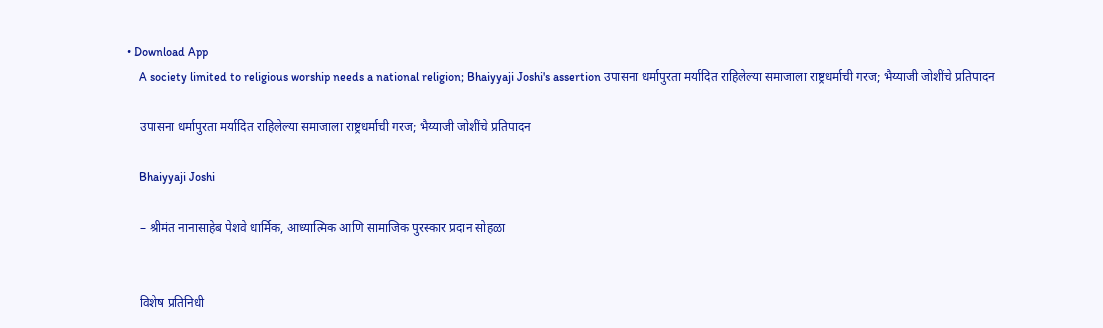• Download App
    A society limited to religious worship needs a national religion; Bhaiyyaji Joshi's assertion उपासना धर्मापुरता मर्यादित राहिलेल्या समाजाला राष्ट्रधर्माची गरज; भैय्याजी जोशींचे प्रतिपादन

    उपासना धर्मापुरता मर्यादित राहिलेल्या समाजाला राष्ट्रधर्माची गरज; भैय्याजी जोशींचे प्रतिपादन

    Bhaiyyaji Joshi

    – श्रीमंत नानासाहेब पेशवे धार्मिक, आध्यात्मिक आणि सामाजिक पुरस्कार प्रदान सोहळा


    विशेष प्रतिनिधी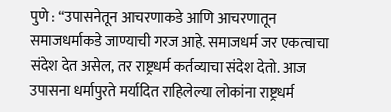पुणे : “उपासनेतून आचरणाकडे आणि आचरणातून समाजधर्माकडे जाण्याची गरज आहे. समाजधर्म जर एकत्वाचा संदेश देत असेल, तर राष्ट्रधर्म कर्तव्याचा संदेश देतो. आज उपासना धर्मापुरते मर्यादित राहिलेल्या लोकांना राष्ट्रधर्म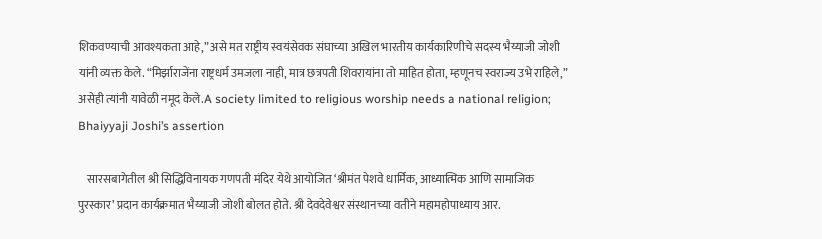शिकवण्याची आवश्यकता आहे,” असे मत राष्ट्रीय स्वयंसेवक संघाच्या अखिल भारतीय कार्यकारिणीचे सदस्य भैय्याजी जोशी यांनी व्यक्त केले. “मिर्झाराजेंना राष्ट्रधर्म उमजला नाही, मात्र छत्रपती शिवरायांना तो माहित होता, म्हणूनच स्वराज्य उभे राहिले,” असेही त्यांनी यावेळी नमूद केले.A society limited to religious worship needs a national religion; Bhaiyyaji Joshi’s assertion

    सारसबागेतील श्री सिद्धिविनायक गणपती मंदिर येथे आयोजित ‘श्रीमंत पेशवे धार्मिक, आध्यात्मिक आणि सामाजिक पुरस्कार’ प्रदान कार्यक्रमात भैय्याजी जोशी बोलत होते. श्री देवदेवेश्वर संस्थानच्या वतीने महामहोपाध्याय आर.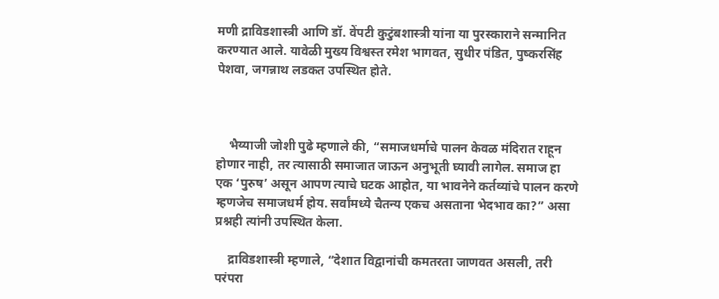मणी द्राविडशास्त्री आणि डॉ. वेंपटी कुटुंबशास्त्री यांना या पुरस्काराने सन्मानित करण्यात आले. यावेळी मुख्य विश्वस्त रमेश भागवत, सुधीर पंडित, पुष्करसिंह पेशवा, जगन्नाथ लडकत उपस्थित होते.



    भैय्याजी जोशी पुढे म्हणाले की, “समाजधर्माचे पालन केवळ मंदिरात राहून होणार नाही, तर त्यासाठी समाजात जाऊन अनुभूती घ्यावी लागेल. समाज हा एक ‘पुरुष’ असून आपण त्याचे घटक आहोत, या भावनेने कर्तव्यांचे पालन करणे म्हणजेच समाजधर्म होय. सर्वांमध्ये चैतन्य एकच असताना भेदभाव का?” असा प्रश्नही त्यांनी उपस्थित केला.

    द्राविडशास्त्री म्हणाले, “देशात विद्वानांची कमतरता जाणवत असली, तरी परंपरा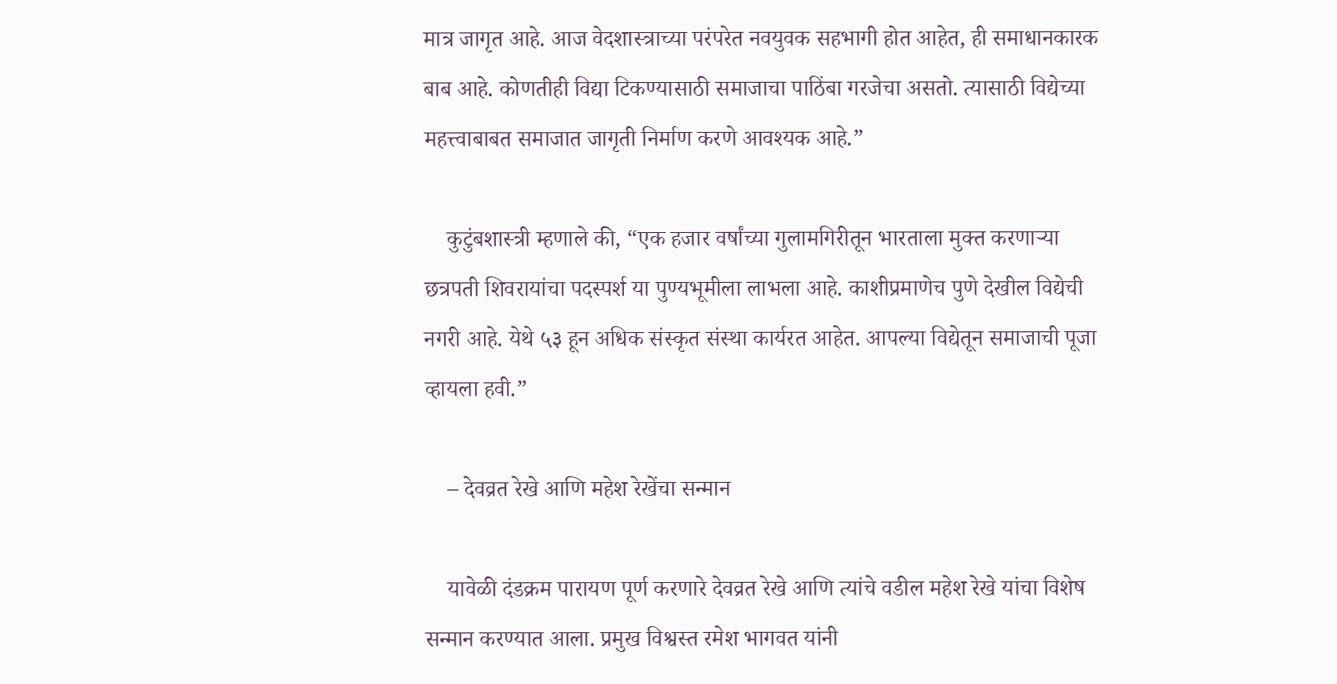मात्र जागृत आहे. आज वेदशास्त्राच्या परंपरेत नवयुवक सहभागी होत आहेत, ही समाधानकारक बाब आहे. कोणतीही विद्या टिकण्यासाठी समाजाचा पाठिंबा गरजेचा असतो. त्यासाठी विद्येच्या महत्त्वाबाबत समाजात जागृती निर्माण करणे आवश्यक आहे.”

    कुटुंबशास्त्री म्हणाले की, “एक हजार वर्षांच्या गुलामगिरीतून भारताला मुक्त करणाऱ्या छत्रपती शिवरायांचा पदस्पर्श या पुण्यभूमीला लाभला आहे. काशीप्रमाणेच पुणे देखील विद्येची नगरी आहे. येथे ५३ हून अधिक संस्कृत संस्था कार्यरत आहेत. आपल्या विद्येतून समाजाची पूजा व्हायला हवी.”

    – देवव्रत रेखे आणि महेश रेखेंचा सन्मान

    यावेळी दंडक्रम पारायण पूर्ण करणारे देवव्रत रेखे आणि त्यांचे वडील महेश रेखे यांचा विशेष सन्मान करण्यात आला. प्रमुख विश्वस्त रमेश भागवत यांनी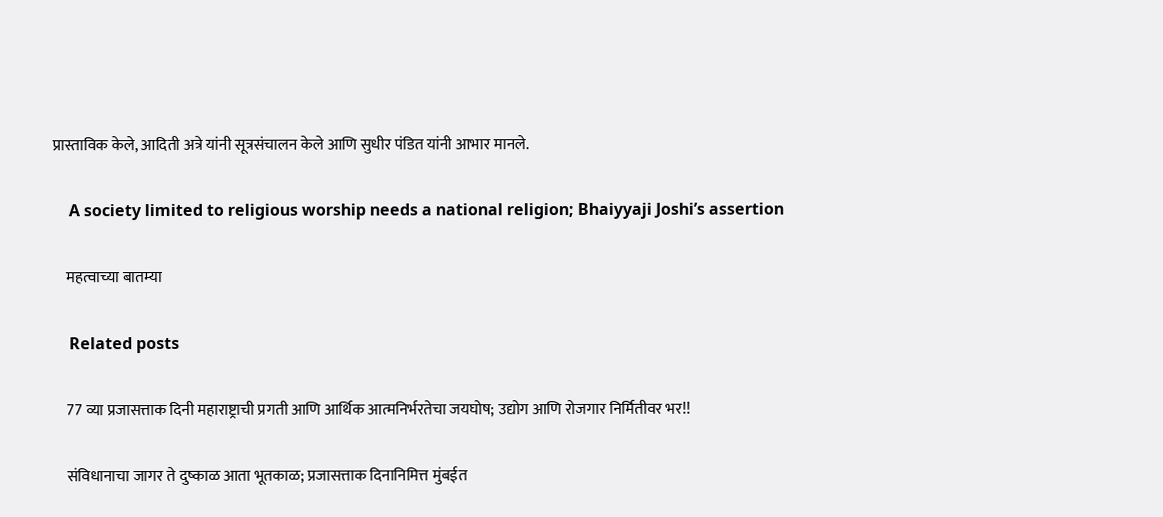प्रास्ताविक केले, आदिती अत्रे यांनी सूत्रसंचालन केले आणि सुधीर पंडित यांनी आभार मानले.

    A society limited to religious worship needs a national religion; Bhaiyyaji Joshi’s assertion

    महत्वाच्या बातम्या

    Related posts

    77 व्या प्रजासत्ताक दिनी महाराष्ट्राची प्रगती आणि आर्थिक आत्मनिर्भरतेचा जयघोष; उद्योग आणि रोजगार निर्मितीवर भर!!

    संविधानाचा जागर ते दुष्काळ आता भूतकाळ; प्रजासत्ताक दिनानिमित्त मुंबईत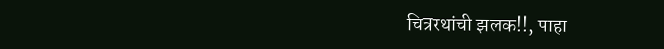चित्ररथांची झलक!!, पाहा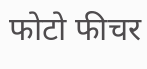फोटो फीचर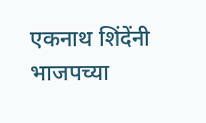एकनाथ शिंदेंनी भाजपच्या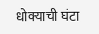धोक्याची घंटा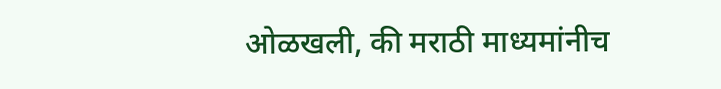ओळखली, की मराठी माध्यमांनीच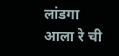लांडगा आला‌ रे ची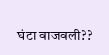घंटा वाजवली??